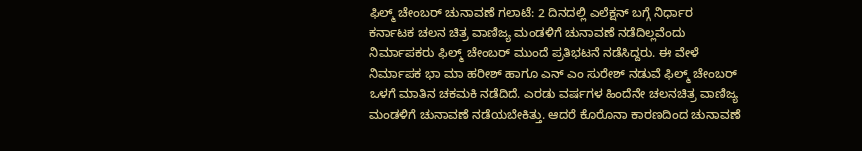ಫಿಲ್ಮ್ ಚೇಂಬರ್ ಚುನಾವಣೆ ಗಲಾಟೆ: 2 ದಿನದಲ್ಲಿ ಎಲೆಕ್ಷನ್ ಬಗ್ಗೆ ನಿರ್ಧಾರ
ಕರ್ನಾಟಕ ಚಲನ ಚಿತ್ರ ವಾಣಿಜ್ಯ ಮಂಡಳಿಗೆ ಚುನಾವಣೆ ನಡೆದಿಲ್ಲವೆಂದು ನಿರ್ಮಾಪಕರು ಫಿಲ್ಮ್ ಚೇಂಬರ್ ಮುಂದೆ ಪ್ರತಿಭಟನೆ ನಡೆಸಿದ್ದರು. ಈ ವೇಳೆ ನಿರ್ಮಾಪಕ ಭಾ ಮಾ ಹರೀಶ್ ಹಾಗೂ ಎನ್ ಎಂ ಸುರೇಶ್ ನಡುವೆ ಫಿಲ್ಮ್ ಚೇಂಬರ್ ಒಳಗೆ ಮಾತಿನ ಚಕಮಕಿ ನಡೆದಿದೆ. ಎರಡು ವರ್ಷಗಳ ಹಿಂದೆನೇ ಚಲನಚಿತ್ರ ವಾಣಿಜ್ಯ ಮಂಡಳಿಗೆ ಚುನಾವಣೆ ನಡೆಯಬೇಕಿತ್ತು. ಆದರೆ ಕೊರೊನಾ ಕಾರಣದಿಂದ ಚುನಾವಣೆ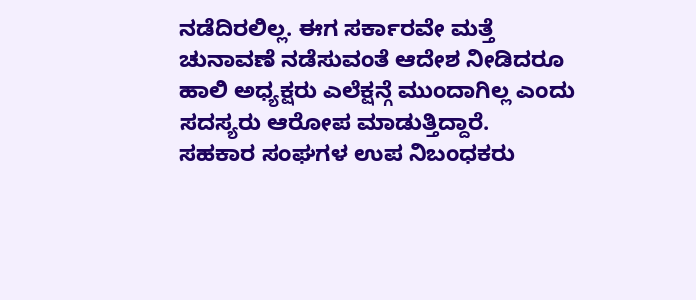ನಡೆದಿರಲಿಲ್ಲ. ಈಗ ಸರ್ಕಾರವೇ ಮತ್ತೆ ಚುನಾವಣೆ ನಡೆಸುವಂತೆ ಆದೇಶ ನೀಡಿದರೂ ಹಾಲಿ ಅಧ್ಯಕ್ಷರು ಎಲೆಕ್ಷನ್ಗೆ ಮುಂದಾಗಿಲ್ಲ ಎಂದು ಸದಸ್ಯರು ಆರೋಪ ಮಾಡುತ್ತಿದ್ದಾರೆ.
ಸಹಕಾರ ಸಂಘಗಳ ಉಪ ನಿಬಂಧಕರು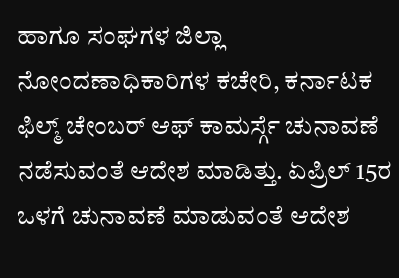ಹಾಗೂ ಸಂಘಗಳ ಜಿಲ್ಲಾ ನೋಂದಣಾಧಿಕಾರಿಗಳ ಕಚೇರಿ, ಕರ್ನಾಟಕ ಫಿಲ್ಮ್ ಚೇಂಬರ್ ಆಫ್ ಕಾಮರ್ಸ್ಗೆ ಚುನಾವಣೆ ನಡೆಸುವಂತೆ ಆದೇಶ ಮಾಡಿತ್ತು. ಏಪ್ರಿಲ್ 15ರ ಒಳಗೆ ಚುನಾವಣೆ ಮಾಡುವಂತೆ ಆದೇಶ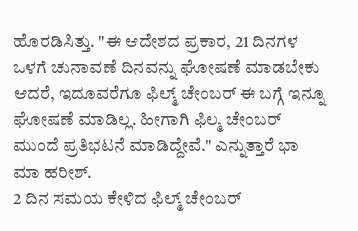ಹೊರಡಿಸಿತ್ತು. "ಈ ಆದೇಶದ ಪ್ರಕಾರ, 21 ದಿನಗಳ ಒಳಗೆ ಚುನಾವಣೆ ದಿನವನ್ನು ಘೋಷಣೆ ಮಾಡಬೇಕು ಆದರೆ, ಇದೂವರೆಗೂ ಫಿಲ್ಮ್ ಚೇಂಬರ್ ಈ ಬಗ್ಗೆ ಇನ್ನೂ ಘೋಷಣೆ ಮಾಡಿಲ್ಲ. ಹೀಗಾಗಿ ಫಿಲ್ಮ ಚೇಂಬರ್ ಮುಂದೆ ಪ್ರತಿಭಟನೆ ಮಾಡಿದ್ದೇವೆ." ಎನ್ನುತ್ತಾರೆ ಭಾ ಮಾ ಹರೀಶ್.
2 ದಿನ ಸಮಯ ಕೇಳಿದ ಫಿಲ್ಮ್ ಚೇಂಬರ್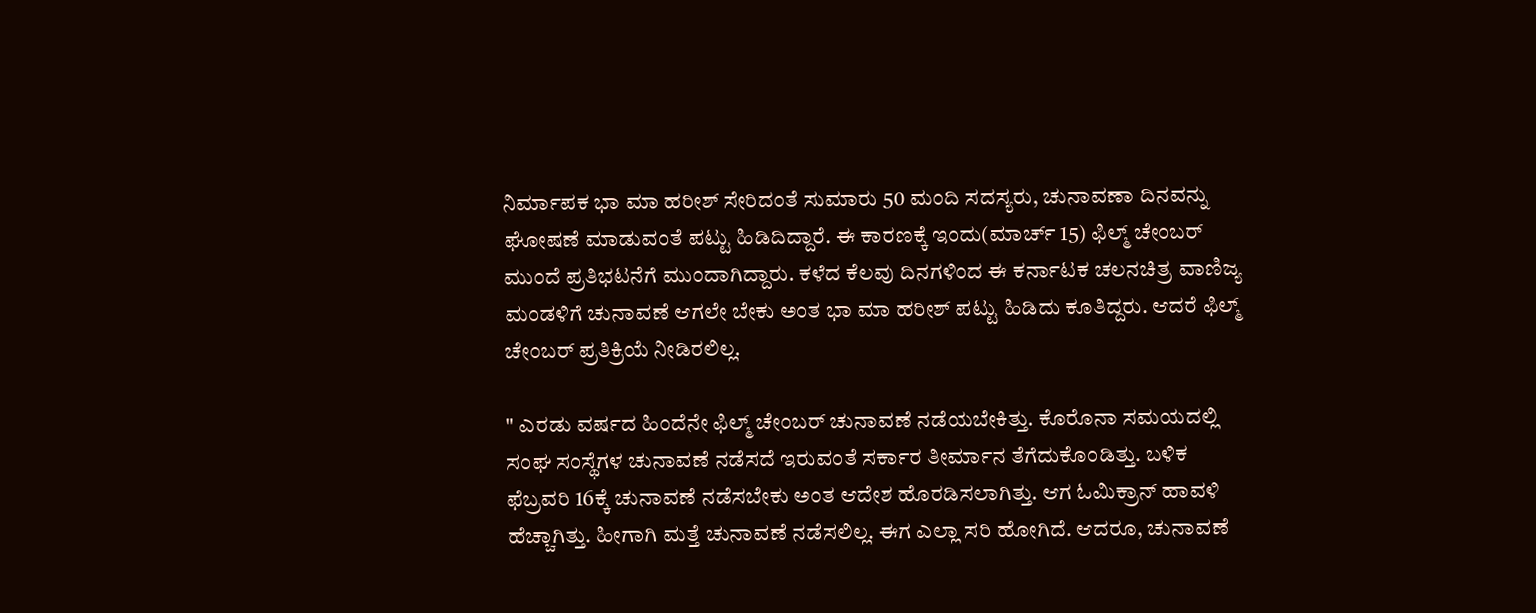ನಿರ್ಮಾಪಕ ಭಾ ಮಾ ಹರೀಶ್ ಸೇರಿದಂತೆ ಸುಮಾರು 50 ಮಂದಿ ಸದಸ್ಯರು, ಚುನಾವಣಾ ದಿನವನ್ನು ಘೋಷಣೆ ಮಾಡುವಂತೆ ಪಟ್ಟು ಹಿಡಿದಿದ್ದಾರೆ. ಈ ಕಾರಣಕ್ಕೆ ಇಂದು(ಮಾರ್ಚ್ 15) ಫಿಲ್ಮ್ ಚೇಂಬರ್ ಮುಂದೆ ಪ್ರತಿಭಟನೆಗೆ ಮುಂದಾಗಿದ್ದಾರು. ಕಳೆದ ಕೆಲವು ದಿನಗಳಿಂದ ಈ ಕರ್ನಾಟಕ ಚಲನಚಿತ್ರ ವಾಣಿಜ್ಯ ಮಂಡಳಿಗೆ ಚುನಾವಣೆ ಆಗಲೇ ಬೇಕು ಅಂತ ಭಾ ಮಾ ಹರೀಶ್ ಪಟ್ಟು ಹಿಡಿದು ಕೂತಿದ್ದರು. ಆದರೆ ಫಿಲ್ಮ್ ಚೇಂಬರ್ ಪ್ರತಿಕ್ರಿಯೆ ನೀಡಿರಲಿಲ್ಲ.

" ಎರಡು ವರ್ಷದ ಹಿಂದೆನೇ ಫಿಲ್ಮ್ ಚೇಂಬರ್ ಚುನಾವಣೆ ನಡೆಯಬೇಕಿತ್ತು. ಕೊರೊನಾ ಸಮಯದಲ್ಲಿ ಸಂಘ ಸಂಸ್ಥೆಗಳ ಚುನಾವಣೆ ನಡೆಸದೆ ಇರುವಂತೆ ಸರ್ಕಾರ ತೀರ್ಮಾನ ತೆಗೆದುಕೊಂಡಿತ್ತು. ಬಳಿಕ ಫೆಬ್ರವರಿ 16ಕ್ಕೆ ಚುನಾವಣೆ ನಡೆಸಬೇಕು ಅಂತ ಆದೇಶ ಹೊರಡಿಸಲಾಗಿತ್ತು. ಆಗ ಓಮಿಕ್ರಾನ್ ಹಾವಳಿ ಹೆಚ್ಚಾಗಿತ್ತು. ಹೀಗಾಗಿ ಮತ್ತೆ ಚುನಾವಣೆ ನಡೆಸಲಿಲ್ಲ. ಈಗ ಎಲ್ಲಾ ಸರಿ ಹೋಗಿದೆ. ಆದರೂ, ಚುನಾವಣೆ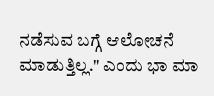ನಡೆಸುವ ಬಗ್ಗೆ ಆಲೋಚನೆ ಮಾಡುತ್ತಿಲ್ಲ." ಎಂದು ಭಾ ಮಾ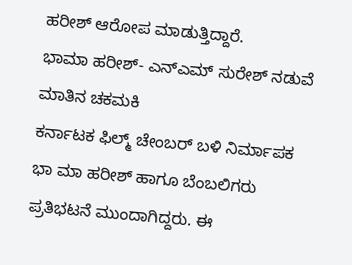ಹರೀಶ್ ಆರೋಪ ಮಾಡುತ್ತಿದ್ದಾರೆ.
ಭಾಮಾ ಹರೀಶ್- ಎನ್ಎಮ್ ಸುರೇಶ್ ನಡುವೆ ಮಾತಿನ ಚಕಮಕಿ
ಕರ್ನಾಟಕ ಫಿಲ್ಮ್ ಚೇಂಬರ್ ಬಳಿ ನಿರ್ಮಾಪಕ ಭಾ ಮಾ ಹರೀಶ್ ಹಾಗೂ ಬೆಂಬಲಿಗರು ಪ್ರತಿಭಟನೆ ಮುಂದಾಗಿದ್ದರು. ಈ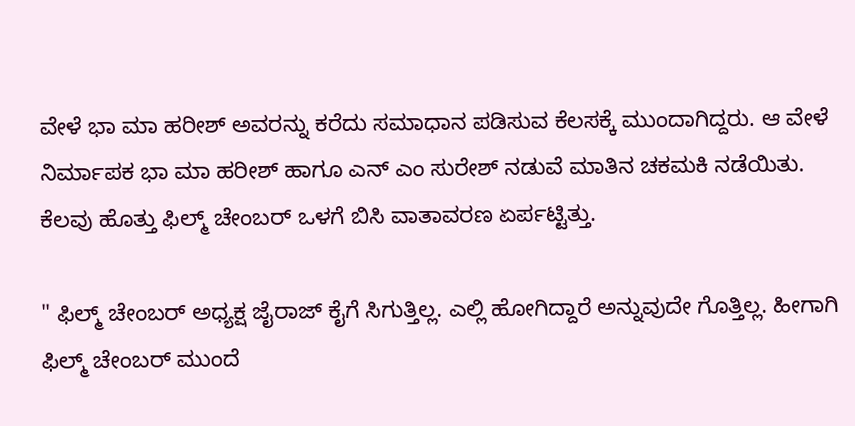ವೇಳೆ ಭಾ ಮಾ ಹರೀಶ್ ಅವರನ್ನು ಕರೆದು ಸಮಾಧಾನ ಪಡಿಸುವ ಕೆಲಸಕ್ಕೆ ಮುಂದಾಗಿದ್ದರು. ಆ ವೇಳೆ ನಿರ್ಮಾಪಕ ಭಾ ಮಾ ಹರೀಶ್ ಹಾಗೂ ಎನ್ ಎಂ ಸುರೇಶ್ ನಡುವೆ ಮಾತಿನ ಚಕಮಕಿ ನಡೆಯಿತು. ಕೆಲವು ಹೊತ್ತು ಫಿಲ್ಮ್ ಚೇಂಬರ್ ಒಳಗೆ ಬಿಸಿ ವಾತಾವರಣ ಏರ್ಪಟ್ಟಿತ್ತು.

" ಫಿಲ್ಮ್ ಚೇಂಬರ್ ಅಧ್ಯಕ್ಷ ಜೈರಾಜ್ ಕೈಗೆ ಸಿಗುತ್ತಿಲ್ಲ. ಎಲ್ಲಿ ಹೋಗಿದ್ದಾರೆ ಅನ್ನುವುದೇ ಗೊತ್ತಿಲ್ಲ. ಹೀಗಾಗಿ ಫಿಲ್ಮ್ ಚೇಂಬರ್ ಮುಂದೆ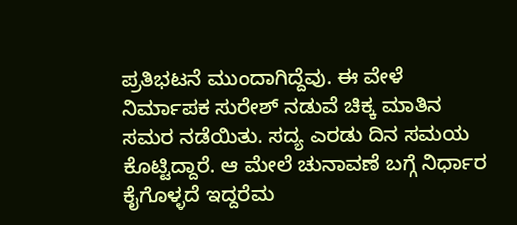ಪ್ರತಿಭಟನೆ ಮುಂದಾಗಿದ್ದೆವು. ಈ ವೇಳೆ ನಿರ್ಮಾಪಕ ಸುರೇಶ್ ನಡುವೆ ಚಿಕ್ಕ ಮಾತಿನ ಸಮರ ನಡೆಯಿತು. ಸದ್ಯ ಎರಡು ದಿನ ಸಮಯ ಕೊಟ್ಟಿದ್ದಾರೆ. ಆ ಮೇಲೆ ಚುನಾವಣೆ ಬಗ್ಗೆ ನಿರ್ಧಾರ ಕೈಗೊಳ್ಳದೆ ಇದ್ದರೆಮ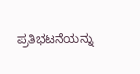ಪ್ರತಿಭಟನೆಯನ್ನು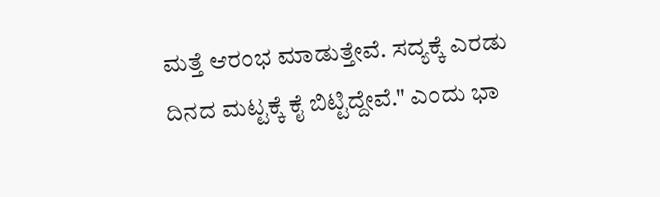ಮತ್ತೆ ಆರಂಭ ಮಾಡುತ್ತೇವೆ. ಸದ್ಯಕ್ಕೆ ಎರಡು ದಿನದ ಮಟ್ಟಕ್ಕೆ ಕೈ ಬಿಟ್ಟಿದ್ದೇವೆ." ಎಂದು ಭಾ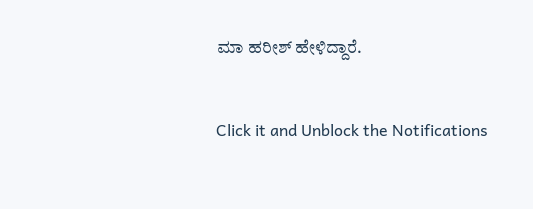ಮಾ ಹರೀಶ್ ಹೇಳಿದ್ದಾರೆ.


Click it and Unblock the Notifications